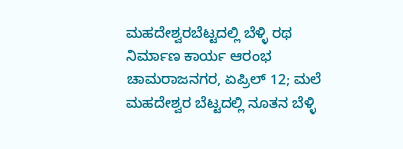ಮಹದೇಶ್ವರಬೆಟ್ಟದಲ್ಲಿ ಬೆಳ್ಳಿ ರಥ ನಿರ್ಮಾಣ ಕಾರ್ಯ ಆರಂಭ
ಚಾಮರಾಜನಗರ, ಏಪ್ರಿಲ್ 12; ಮಲೆ ಮಹದೇಶ್ವರ ಬೆಟ್ಟದಲ್ಲಿ ನೂತನ ಬೆಳ್ಳಿ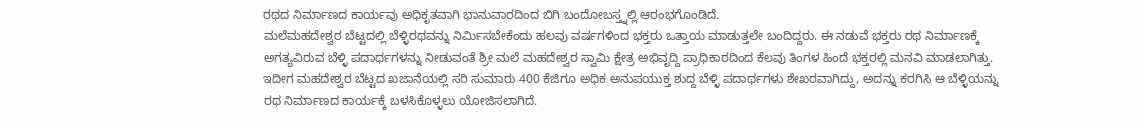ರಥದ ನಿರ್ಮಾಣದ ಕಾರ್ಯವು ಅಧಿಕೃತವಾಗಿ ಭಾನುವಾರದಿಂದ ಬಿಗಿ ಬಂದೋಬಸ್ತ್ನಲ್ಲಿ ಆರಂಭಗೊಂಡಿದೆ.
ಮಲೆಮಹದೇಶ್ವರ ಬೆಟ್ಟದಲ್ಲಿ ಬೆಳ್ಳಿರಥವನ್ನು ನಿರ್ಮಿಸಬೇಕೆಂದು ಹಲವು ವರ್ಷಗಳಿಂದ ಭಕ್ತರು ಒತ್ತಾಯ ಮಾಡುತ್ತಲೇ ಬಂದಿದ್ದರು. ಈ ನಡುವೆ ಭಕ್ತರು ರಥ ನಿರ್ಮಾಣಕ್ಕೆ ಅಗತ್ಯವಿರುವ ಬೆಳ್ಳಿ ಪದಾರ್ಥಗಳನ್ನು ನೀಡುವಂತೆ ಶ್ರೀ ಮಲೆ ಮಹದೇಶ್ವರ ಸ್ವಾಮಿ ಕ್ಷೇತ್ರ ಅಭಿವೃದ್ದಿ ಪ್ರಾಧಿಕಾರದಿಂದ ಕೆಲವು ತಿಂಗಳ ಹಿಂದೆ ಭಕ್ತರಲ್ಲಿ ಮನವಿ ಮಾಡಲಾಗಿತ್ತು.
ಇದೀಗ ಮಹದೇಶ್ವರ ಬೆಟ್ಟದ ಖಜಾನೆಯಲ್ಲಿ ಸರಿ ಸುಮಾರು 400 ಕೆಜಿಗೂ ಅಧಿಕ ಅನುಪಯುಕ್ತ ಶುದ್ದ ಬೆಳ್ಳಿ ಪದಾರ್ಥಗಳು ಶೇಖರವಾಗಿದ್ದು, ಅದನ್ನು ಕರಗಿಸಿ ಆ ಬೆಳ್ಳಿಯನ್ನು ರಥ ನಿರ್ಮಾಣದ ಕಾರ್ಯಕ್ಕೆ ಬಳಸಿಕೊಳ್ಳಲು ಯೋಜಿಸಲಾಗಿದೆ.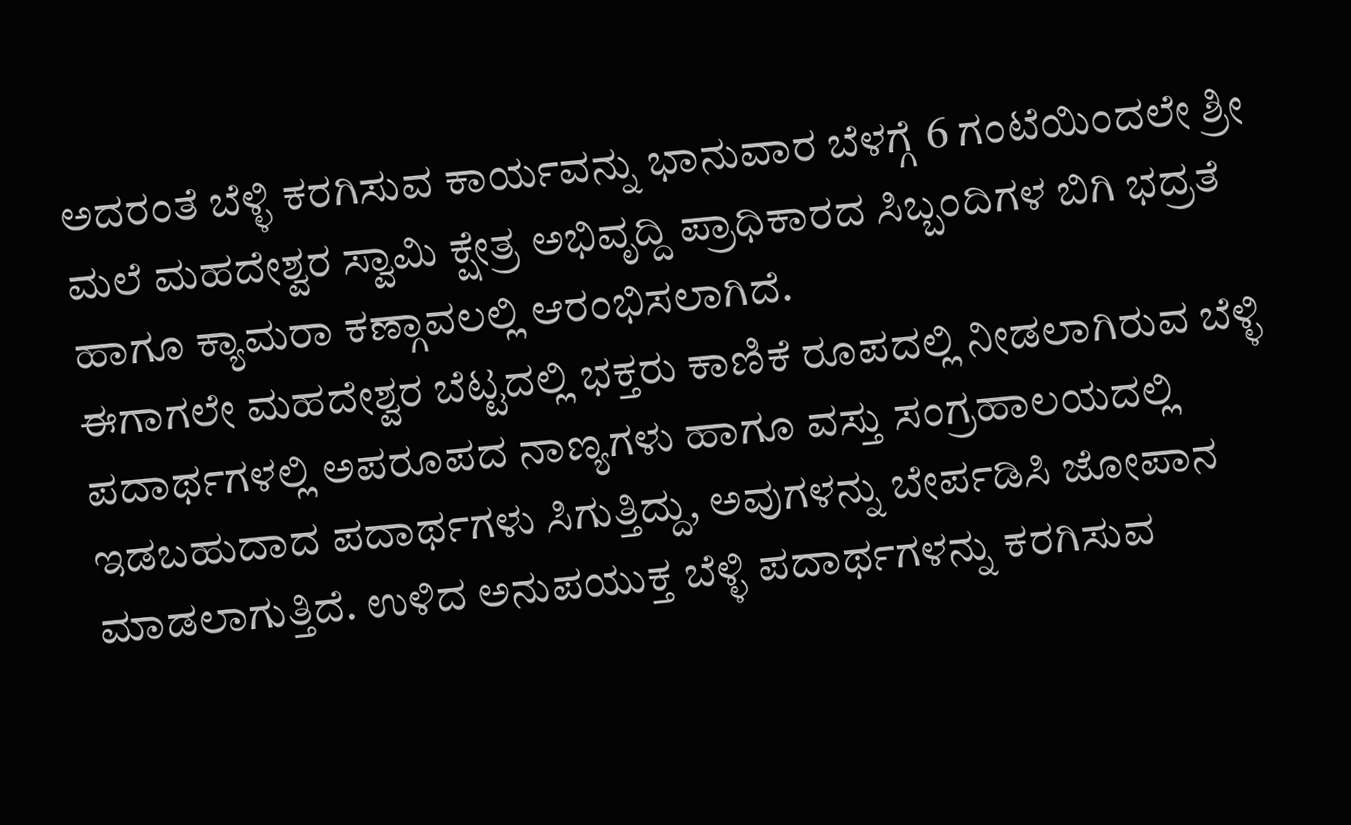ಅದರಂತೆ ಬೆಳ್ಳಿ ಕರಗಿಸುವ ಕಾರ್ಯವನ್ನು ಭಾನುವಾರ ಬೆಳಗ್ಗೆ 6 ಗಂಟೆಯಿಂದಲೇ ಶ್ರೀ ಮಲೆ ಮಹದೇಶ್ವರ ಸ್ವಾಮಿ ಕ್ಷೇತ್ರ ಅಭಿವೃದ್ದಿ ಪ್ರಾಧಿಕಾರದ ಸಿಬ್ಬಂದಿಗಳ ಬಿಗಿ ಭದ್ರತೆ ಹಾಗೂ ಕ್ಯಾಮರಾ ಕಣ್ಗಾವಲಲ್ಲಿ ಆರಂಭಿಸಲಾಗಿದೆ.
ಈಗಾಗಲೇ ಮಹದೇಶ್ವರ ಬೆಟ್ಟದಲ್ಲಿ ಭಕ್ತರು ಕಾಣಿಕೆ ರೂಪದಲ್ಲಿ ನೀಡಲಾಗಿರುವ ಬೆಳ್ಳಿ ಪದಾರ್ಥಗಳಲ್ಲಿ ಅಪರೂಪದ ನಾಣ್ಯಗಳು ಹಾಗೂ ವಸ್ತು ಸಂಗ್ರಹಾಲಯದಲ್ಲಿ ಇಡಬಹುದಾದ ಪದಾರ್ಥಗಳು ಸಿಗುತ್ತಿದ್ದು, ಅವುಗಳನ್ನು ಬೇರ್ಪಡಿಸಿ ಜೋಪಾನ ಮಾಡಲಾಗುತ್ತಿದೆ. ಉಳಿದ ಅನುಪಯುಕ್ತ ಬೆಳ್ಳಿ ಪದಾರ್ಥಗಳನ್ನು ಕರಗಿಸುವ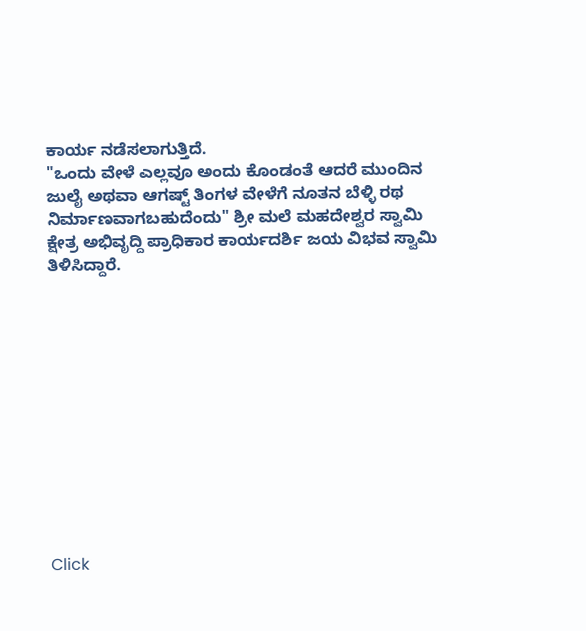ಕಾರ್ಯ ನಡೆಸಲಾಗುತ್ತಿದೆ.
"ಒಂದು ವೇಳೆ ಎಲ್ಲವೂ ಅಂದು ಕೊಂಡಂತೆ ಆದರೆ ಮುಂದಿನ ಜುಲೈ ಅಥವಾ ಆಗಷ್ಟ್ ತಿಂಗಳ ವೇಳೆಗೆ ನೂತನ ಬೆಳ್ಳಿ ರಥ ನಿರ್ಮಾಣವಾಗಬಹುದೆಂದು" ಶ್ರೀ ಮಲೆ ಮಹದೇಶ್ವರ ಸ್ವಾಮಿ ಕ್ಷೇತ್ರ ಅಭಿವೃದ್ದಿ ಪ್ರಾಧಿಕಾರ ಕಾರ್ಯದರ್ಶಿ ಜಯ ವಿಭವ ಸ್ವಾಮಿ ತಿಳಿಸಿದ್ದಾರೆ.












Click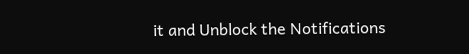it and Unblock the Notifications